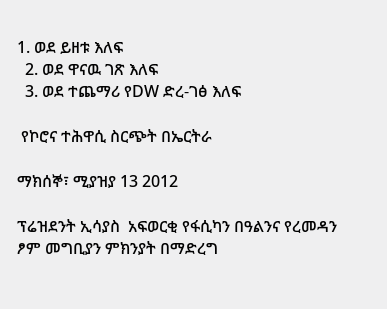1. ወደ ይዘቱ እለፍ
  2. ወደ ዋናዉ ገጽ እለፍ
  3. ወደ ተጨማሪ የDW ድረ-ገፅ እለፍ

 የኮሮና ተሕዋሲ ስርጭት በኤርትራ

ማክሰኞ፣ ሚያዝያ 13 2012

ፕሬዝደንት ኢሳያስ  አፍወርቂ የፋሲካን በዓልንና የረመዳን ፆም መግቢያን ምክንያት በማድረግ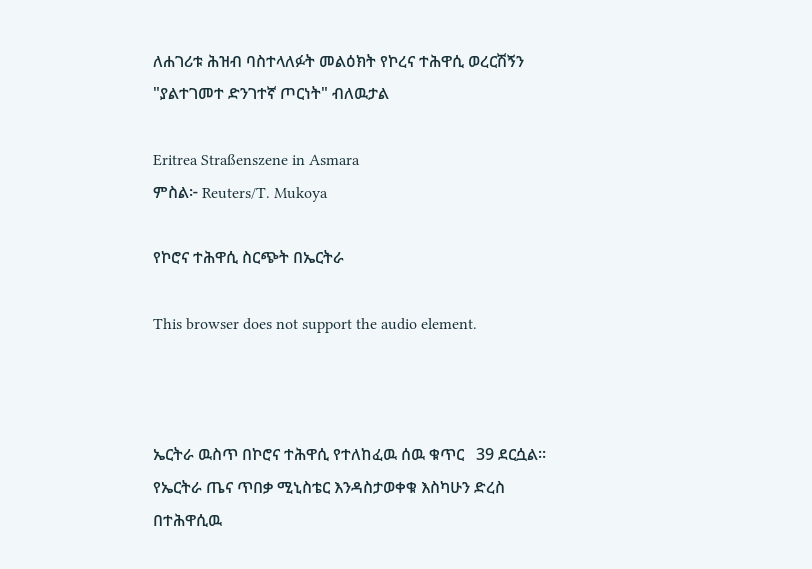ለሐገሪቱ ሕዝብ ባስተላለፉት መልዕክት የኮረና ተሕዋሲ ወረርሽኝን "ያልተገመተ ድንገተኛ ጦርነት" ብለዉታል

Eritrea Straßenszene in Asmara
ምስል፦ Reuters/T. Mukoya

የኮሮና ተሕዋሲ ስርጭት በኤርትራ

This browser does not support the audio element.



ኤርትራ ዉስጥ በኮሮና ተሕዋሲ የተለከፈዉ ሰዉ ቁጥር   39 ደርሷል፡፡የኤርትራ ጤና ጥበቃ ሚኒስቴር እንዳስታወቀቁ እስካሁን ድረስ በተሕዋሲዉ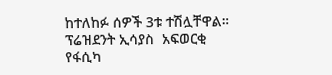ከተለከፉ ሰዎች 3ቱ ተሽሏቸዋል። ፕሬዝደንት ኢሳያስ  አፍወርቂ የፋሲካ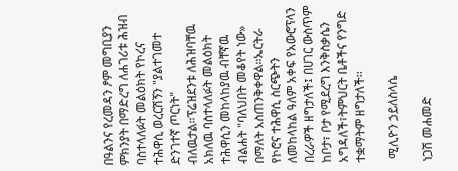በዓልንና የረመዳን ፆም መግቢያን ምክንያት በማድረግ ለሐገሪቱ ሕዝብ ባስተላለፉት መልዕክት የኮረና ተሕዋሲ ወረርሽኝን "ያልተገመተ ድንገተኛ ጦርነት" ብለዉታል።ፕሬዝደንቱ ለሕዝባቸዉ አክለዉ ባስተላለፉት መልዕክት ተሕዋሲን መከላከያዉ ብቸኛዉ ብልሐት "ባለህበት መቆየት ነው» በማለት አስጠንቅቀዋል።ኤርትራ የኮሮና ተሕዋሲ ስርጭትን ለመከላከል ዓለም አቀፍ የአውሮፕላን በረራዎች ዘግታለች፤ በሀገር ውስጥም ከቦታ፣ ቦታ የሚደረግ እንቅስቃሴን አግዳለች፣ትምህርት ቤቶችና የንግድ ተቋማትም ዘግታለች፡፡

 ሚሊዮን ኃይለስላሴ

ነጋሽ መሐመድ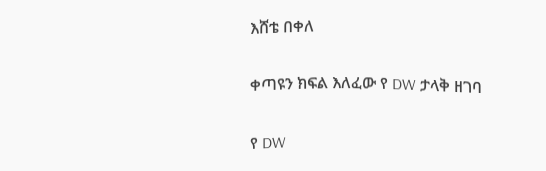እሸቴ በቀለ

ቀጣዩን ክፍል እለፈው የ DW ታላቅ ዘገባ

የ DW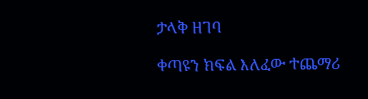ታላቅ ዘገባ

ቀጣዩን ክፍል እለፈው ተጨማሪ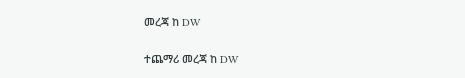መረጃ ከ DW

ተጨማሪ መረጃ ከ DW